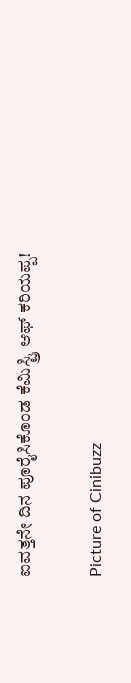ಐವತ್ತನೇ ದಿನ ಪೂರೈಸಿಕೊಂಡ ಕೆಮಿಸ್ಟ್ರಿ ಆಫ್ ಕರಿಯಪ್ಪ!

Picture of Cinibuzz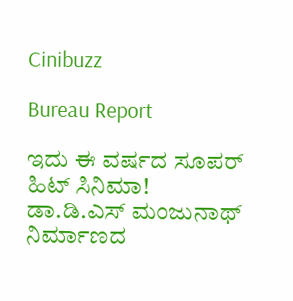Cinibuzz

Bureau Report

ಇದು ಈ ವರ್ಷದ ಸೂಪರ್ ಹಿಟ್ ಸಿನಿಮಾ!
ಡಾ.ಡಿ.ಎಸ್ ಮಂಜುನಾಥ್ ನಿರ್ಮಾಣದ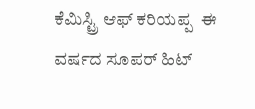ಕೆಮಿಸ್ಟ್ರಿ ಆಫ್ ಕರಿಯಪ್ಪ  ಈ ವರ್ಷದ ಸೂಪರ್ ಹಿಟ್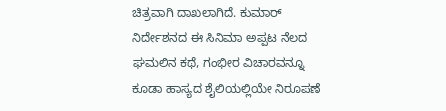ಚಿತ್ರವಾಗಿ ದಾಖಲಾಗಿದೆ. ಕುಮಾರ್ ನಿರ್ದೇಶನದ ಈ ಸಿನಿಮಾ ಅಪ್ಪಟ ನೆಲದ ಘಮಲಿನ ಕಥೆ, ಗಂಭೀರ ವಿಚಾರವನ್ನೂ ಕೂಡಾ ಹಾಸ್ಯದ ಶೈಲಿಯಲ್ಲಿಯೇ ನಿರೂಪಣೆ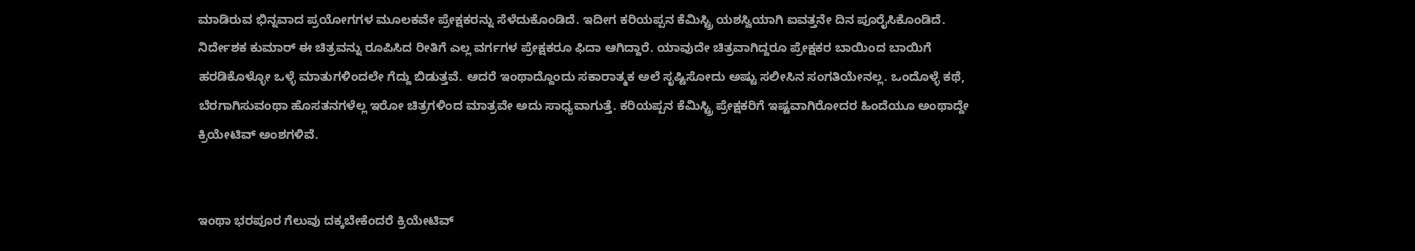ಮಾಡಿರುವ ಭಿನ್ನವಾದ ಪ್ರಯೋಗಗಳ ಮೂಲಕವೇ ಪ್ರೇಕ್ಷಕರನ್ನು ಸೆಳೆದುಕೊಂಡಿದೆ. ಇದೀಗ ಕರಿಯಪ್ಪನ ಕೆಮಿಸ್ಟ್ರಿ ಯಶಸ್ವಿಯಾಗಿ ಐವತ್ತನೇ ದಿನ ಪೂರೈಸಿಕೊಂಡಿದೆ.
ನಿರ್ದೇಶಕ ಕುಮಾರ್ ಈ ಚಿತ್ರವನ್ನು ರೂಪಿಸಿದ ರೀತಿಗೆ ಎಲ್ಲ ವರ್ಗಗಳ ಪ್ರೇಕ್ಷಕರೂ ಫಿದಾ ಆಗಿದ್ದಾರೆ. ಯಾವುದೇ ಚಿತ್ರವಾಗಿದ್ದರೂ ಪ್ರೇಕ್ಷಕರ ಬಾಯಿಂದ ಬಾಯಿಗೆ ಹರಡಿಕೊಳ್ಳೋ ಒಳ್ಳೆ ಮಾತುಗಳಿಂದಲೇ ಗೆದ್ದು ಬಿಡುತ್ತವೆ. ಆದರೆ ಇಂಥಾದ್ದೊಂದು ಸಕಾರಾತ್ಮಕ ಅಲೆ ಸೃಷ್ಟಿಸೋದು ಅಷ್ಟು ಸಲೀಸಿನ ಸಂಗತಿಯೇನಲ್ಲ. ಒಂದೊಳ್ಳೆ ಕಥೆ, ಬೆರಗಾಗಿಸುವಂಥಾ ಹೊಸತನಗಳೆಲ್ಲ ಇರೋ ಚಿತ್ರಗಳಿಂದ ಮಾತ್ರವೇ ಅದು ಸಾಧ್ಯವಾಗುತ್ತೆ. ಕರಿಯಪ್ಪನ ಕೆಮಿಸ್ಟ್ರಿ ಪ್ರೇಕ್ಷಕರಿಗೆ ಇಷ್ಟವಾಗಿರೋದರ ಹಿಂದೆಯೂ ಅಂಥಾದ್ದೇ ಕ್ರಿಯೇಟಿವ್ ಅಂಶಗಳಿವೆ.


ಇಂಥಾ ಭರಪೂರ ಗೆಲುವು ದಕ್ಕಬೇಕೆಂದರೆ ಕ್ರಿಯೇಟಿವ್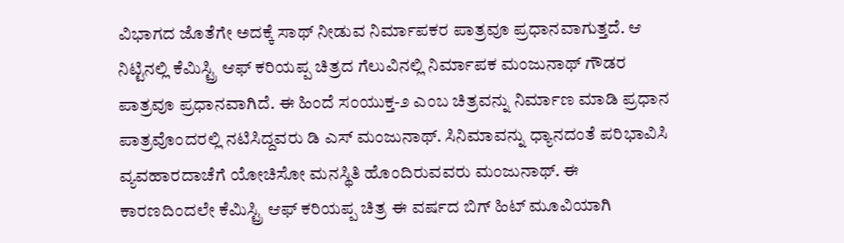ವಿಭಾಗದ ಜೊತೆಗೇ ಅದಕ್ಕೆ ಸಾಥ್ ನೀಡುವ ನಿರ್ಮಾಪಕರ ಪಾತ್ರವೂ ಪ್ರಧಾನವಾಗುತ್ತದೆ. ಆ ನಿಟ್ಟಿನಲ್ಲಿ ಕೆಮಿಸ್ಟ್ರಿ ಆಫ್ ಕರಿಯಪ್ಪ ಚಿತ್ರದ ಗೆಲುವಿನಲ್ಲಿ ನಿರ್ಮಾಪಕ ಮಂಜುನಾಥ್ ಗೌಡರ ಪಾತ್ರವೂ ಪ್ರಧಾನವಾಗಿದೆ. ಈ ಹಿಂದೆ ಸಂಯುಕ್ತ-೨ ಎಂಬ ಚಿತ್ರವನ್ನು ನಿರ್ಮಾಣ ಮಾಡಿ ಪ್ರಧಾನ ಪಾತ್ರವೊಂದರಲ್ಲಿ ನಟಿಸಿದ್ದವರು ಡಿ ಎಸ್ ಮಂಜುನಾಥ್. ಸಿನಿಮಾವನ್ನು ಧ್ಯಾನದಂತೆ ಪರಿಭಾವಿಸಿ ವ್ಯವಹಾರದಾಚೆಗೆ ಯೋಚಿಸೋ ಮನಸ್ಥಿತಿ ಹೊಂದಿರುವವರು ಮಂಜುನಾಥ್. ಈ ಕಾರಣದಿಂದಲೇ ಕೆಮಿಸ್ಟ್ರಿ ಆಫ್ ಕರಿಯಪ್ಪ ಚಿತ್ರ ಈ ವರ್ಷದ ಬಿಗ್ ಹಿಟ್ ಮೂವಿಯಾಗಿ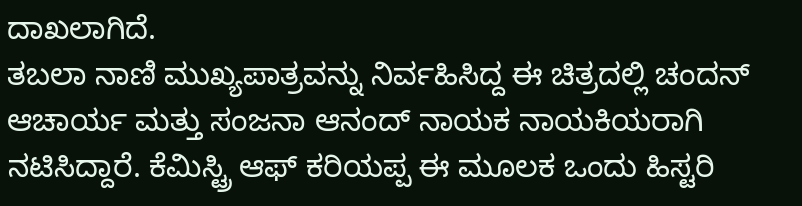ದಾಖಲಾಗಿದೆ.
ತಬಲಾ ನಾಣಿ ಮುಖ್ಯಪಾತ್ರವನ್ನು ನಿರ್ವಹಿಸಿದ್ದ ಈ ಚಿತ್ರದಲ್ಲಿ ಚಂದನ್ ಆಚಾರ್ಯ ಮತ್ತು ಸಂಜನಾ ಆನಂದ್ ನಾಯಕ ನಾಯಕಿಯರಾಗಿ ನಟಿಸಿದ್ದಾರೆ. ಕೆಮಿಸ್ಟ್ರಿ ಆಫ್ ಕರಿಯಪ್ಪ ಈ ಮೂಲಕ ಒಂದು ಹಿಸ್ಟರಿ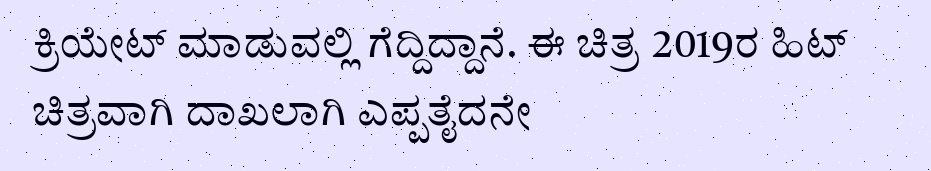ಕ್ರಿಯೇಟ್ ಮಾಡುವಲ್ಲಿ ಗೆದ್ದಿದ್ದಾನೆ. ಈ ಚಿತ್ರ 2019ರ ಹಿಟ್ ಚಿತ್ರವಾಗಿ ದಾಖಲಾಗಿ ಎಪ್ಪತೈದನೇ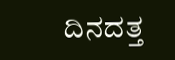ದಿನದತ್ತ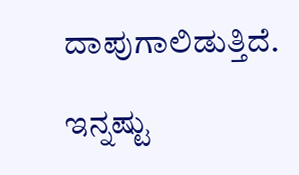ದಾಪುಗಾಲಿಡುತ್ತಿದೆ.

ಇನ್ನಷ್ಟು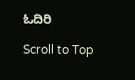ಓದಿರಿ

Scroll to Top